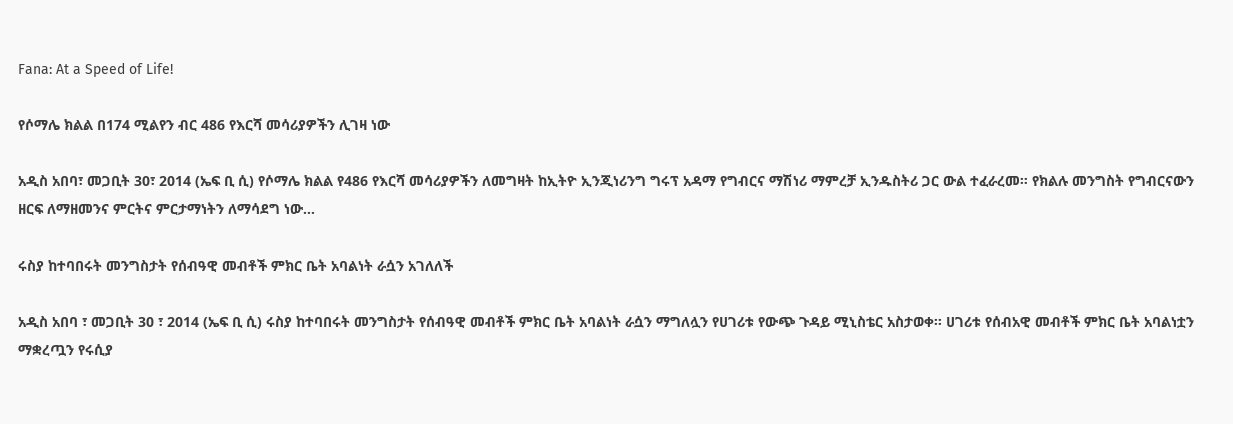Fana: At a Speed of Life!

የሶማሌ ክልል በ174 ሚልየን ብር 486 የእርሻ መሳሪያዎችን ሊገዛ ነው

አዲስ አበባ፣ መጋቢት 30፣ 2014 (ኤፍ ቢ ሲ) የሶማሌ ክልል የ486 የእርሻ መሳሪያዎችን ለመግዛት ከኢትዮ ኢንጂነሪንግ ግሩፕ አዳማ የግብርና ማሽነሪ ማምረቻ ኢንዱስትሪ ጋር ውል ተፈራረመ። የክልሉ መንግስት የግብርናውን ዘርፍ ለማዘመንና ምርትና ምርታማነትን ለማሳደግ ነው…

ሩስያ ከተባበሩት መንግስታት የሰብዓዊ መብቶች ምክር ቤት አባልነት ራሷን አገለለች

አዲስ አበባ ፣ መጋቢት 30 ፣ 2014 (ኤፍ ቢ ሲ) ሩስያ ከተባበሩት መንግስታት የሰብዓዊ መብቶች ምክር ቤት አባልነት ራሷን ማግለሏን የሀገሪቱ የውጭ ጉዳይ ሚኒስቴር አስታወቀ፡፡ ሀገሪቱ የሰብአዊ መብቶች ምክር ቤት አባልነቷን ማቋረጧን የሩሲያ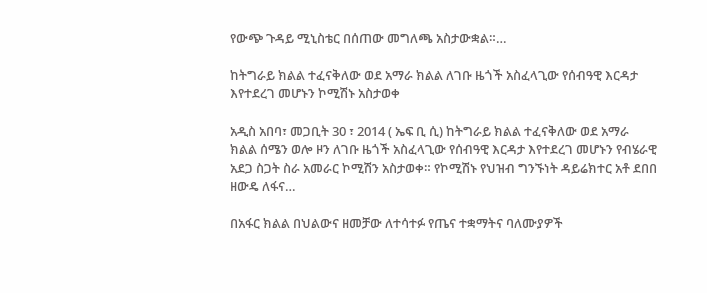የውጭ ጉዳይ ሚኒስቴር በሰጠው መግለጫ አስታውቋል።…

ከትግራይ ክልል ተፈናቅለው ወደ አማራ ክልል ለገቡ ዜጎች አስፈላጊው የሰብዓዊ እርዳታ እየተደረገ መሆኑን ኮሚሽኑ አስታወቀ

አዲስ አበባ፣ መጋቢት 30 ፣ 2014 ( ኤፍ ቢ ሲ) ከትግራይ ክልል ተፈናቅለው ወደ አማራ ክልል ሰሜን ወሎ ዞን ለገቡ ዜጎች አስፈላጊው የሰብዓዊ እርዳታ እየተደረገ መሆኑን የብሄራዊ አደጋ ስጋት ስራ አመራር ኮሚሽን አስታወቀ። የኮሚሽኑ የህዝብ ግንኙነት ዳይሬክተር አቶ ደበበ ዘውዴ ለፋና…

በአፋር ክልል በህልውና ዘመቻው ለተሳተፉ የጤና ተቋማትና ባለሙያዎች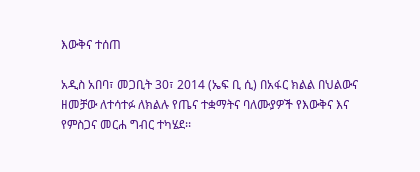እውቅና ተሰጠ

አዲስ አበባ፣ መጋቢት 30፣ 2014 (ኤፍ ቢ ሲ) በአፋር ክልል በህልውና ዘመቻው ለተሳተፉ ለክልሉ የጤና ተቋማትና ባለሙያዎች የእውቅና እና የምስጋና መርሐ ግብር ተካሄደ፡፡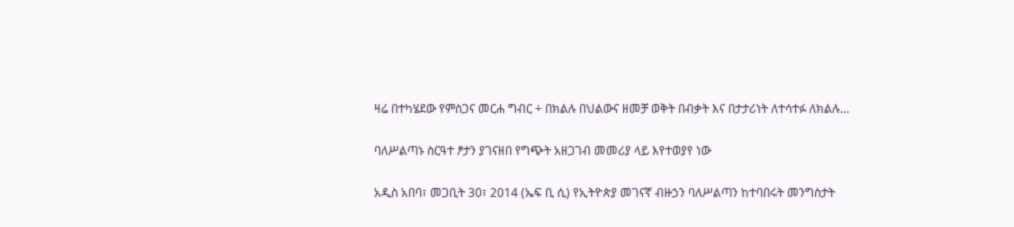ዛሬ በተካሄደው የምስጋና መርሐ ግብር ÷ በክልሉ በህልውና ዘመቻ ወቅት በብቃት እና በታታሪነት ለተሳተፉ ለክልሉ…

ባለሥልጣኑ ስርዓተ ፆታን ያገናዘበ የግጭት አዘጋገብ መመሪያ ላይ እየተወያየ ነው

አዲስ አበባ፣ መጋቢት 30፣ 2014 (ኤፍ ቢ ሲ) የኢትዮጵያ መገናኛ ብዙኃን ባለሥልጣን ከተባበሩት መንግስታት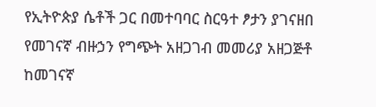የኢትዮጵያ ሴቶች ጋር በመተባባር ስርዓተ ፆታን ያገናዘበ የመገናኛ ብዙኃን የግጭት አዘጋገብ መመሪያ አዘጋጅቶ ከመገናኛ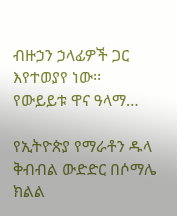ብዙኃን ኃላፊዎች ጋር እየተወያየ ነው፡፡ የውይይቱ ዋና ዓላማ…

የኢትዮጵያ የማራቶን ዱላ ቅብብል ውድድር በሶማሌ ክልል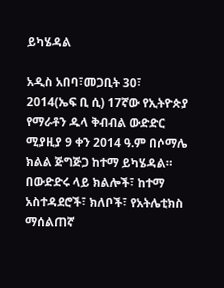ይካሄዳል

አዲስ አበባ፣መጋቢት 30፣ 2014(ኤፍ ቢ ሲ) 17ኛው የኢትዮጵያ የማራቶን ዱላ ቅብብል ውድድር ሚያዚያ 9 ቀን 2014 ዓ.ም በሶማሌ ክልል ጅግጅጋ ከተማ ይካሄዳል። በውድድሩ ላይ ክልሎች፣ ከተማ አስተዳደሮች፣ ክለቦች፣ የአትሌቲክስ ማሰልጠኛ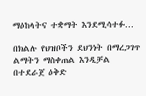ማዕከላትና ተቋማት እንደሚሳተፉ…

በክልሉ የህዝቦችን ደህንነት በማረጋገጥ ልማትን ማስቀጠል እንዲቻል በተደራጀ ዕቅድ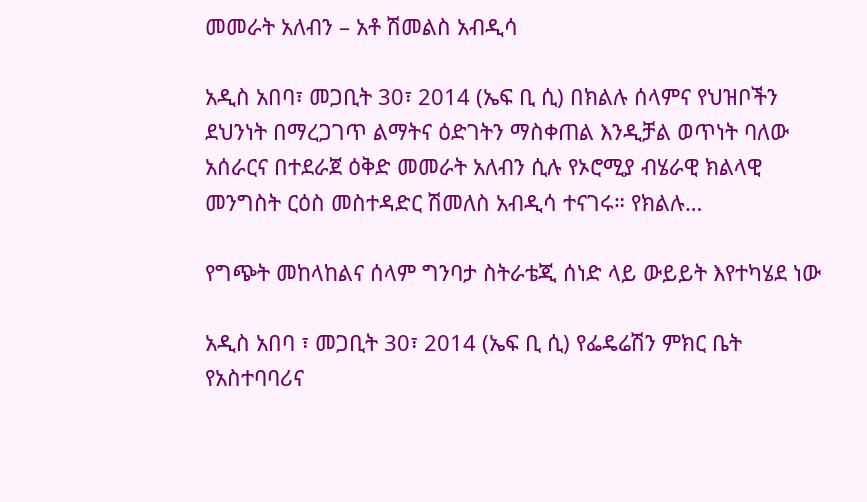መመራት አለብን – አቶ ሽመልስ አብዲሳ

አዲስ አበባ፣ መጋቢት 30፣ 2014 (ኤፍ ቢ ሲ) በክልሉ ሰላምና የህዝቦችን ደህንነት በማረጋገጥ ልማትና ዕድገትን ማስቀጠል እንዲቻል ወጥነት ባለው አሰራርና በተደራጀ ዕቅድ መመራት አለብን ሲሉ የኦሮሚያ ብሄራዊ ክልላዊ መንግስት ርዕስ መስተዳድር ሽመለስ አብዲሳ ተናገሩ። የክልሉ…

የግጭት መከላከልና ሰላም ግንባታ ስትራቴጂ ሰነድ ላይ ውይይት እየተካሄደ ነው

አዲስ አበባ ፣ መጋቢት 30፣ 2014 (ኤፍ ቢ ሲ) የፌዴሬሽን ምክር ቤት የአስተባባሪና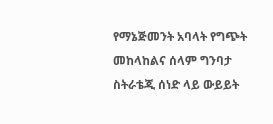የማኔጅመንት አባላት የግጭት መከላከልና ሰላም ግንባታ ስትራቴጂ ሰነድ ላይ ውይይት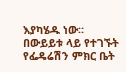እያካሄዱ ነው። በውይይቱ ላይ የተገኙት የፌዴሬሽን ምክር ቤት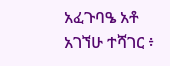አፈጉባዔ አቶ አገኘሁ ተሻገር ፥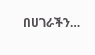በሀገራችን…